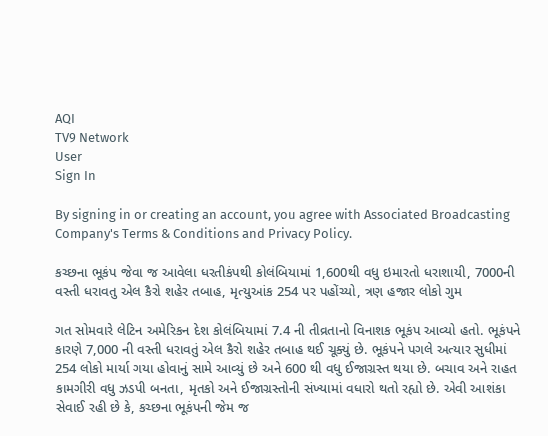AQI
TV9 Network
User
Sign In

By signing in or creating an account, you agree with Associated Broadcasting Company's Terms & Conditions and Privacy Policy.

કચ્છના ભૂકંપ જેવા જ આવેલા ધરતીકંપથી કોલંબિયામાં 1,600થી વધુ ઇમારતો ધરાશાયી, 7000ની વસ્તી ધરાવતુ એલ કૈરો શહેર તબાહ, મૃત્યુઆંક 254 પર પહોંચ્યો, ત્રણ હજાર લોકો ગુમ

ગત સોમવારે લેટિન અમેરિકન દેશ કોલંબિયામાં 7.4 ની તીવ્રતાનો વિનાશક ભૂકંપ આવ્યો હતો. ભૂકંપને કારણે 7,000 ની વસ્તી ધરાવતું એલ કૈરો શહેર તબાહ થઈ ચૂક્યું છે. ભૂકંપને પગલે અત્યાર સુધીમાં 254 લોકો માર્યા ગયા હોવાનું સામે આવ્યું છે અને 600 થી વધુ ઈજાગ્રસ્ત થયા છે. બચાવ અને રાહત કામગીરી વધુ ઝડપી બનતા, મૃતકો અને ઈજાગ્રસ્તોની સંખ્યામાં વધારો થતો રહ્યો છે. એવી આશંકા સેવાઈ રહી છે કે, કચ્છના ભૂકંપની જેમ જ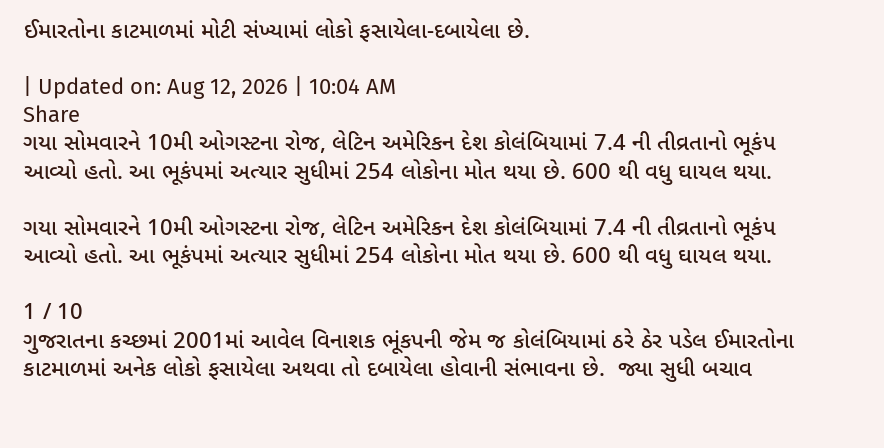ઈમારતોના કાટમાળમાં મોટી સંખ્યામાં લોકો ફસાયેલા-દબાયેલા છે.

| Updated on: Aug 12, 2026 | 10:04 AM
Share
ગયા સોમવારને 10મી ઓગસ્ટના રોજ, લેટિન અમેરિકન દેશ કોલંબિયામાં 7.4 ની તીવ્રતાનો ભૂકંપ આવ્યો હતો. આ ભૂકંપમાં અત્યાર સુધીમાં 254 લોકોના મોત થયા છે. 600 થી વધુ ઘાયલ થયા.

ગયા સોમવારને 10મી ઓગસ્ટના રોજ, લેટિન અમેરિકન દેશ કોલંબિયામાં 7.4 ની તીવ્રતાનો ભૂકંપ આવ્યો હતો. આ ભૂકંપમાં અત્યાર સુધીમાં 254 લોકોના મોત થયા છે. 600 થી વધુ ઘાયલ થયા.

1 / 10
ગુજરાતના કચ્છમાં 2001માં આવેલ વિનાશક ભૂંકપની જેમ જ કોલંબિયામાં ઠરે ઠેર પડેલ ઈમારતોના કાટમાળમાં અનેક લોકો ફસાયેલા અથવા તો દબાયેલા હોવાની સંભાવના છે.  જ્યા સુધી બચાવ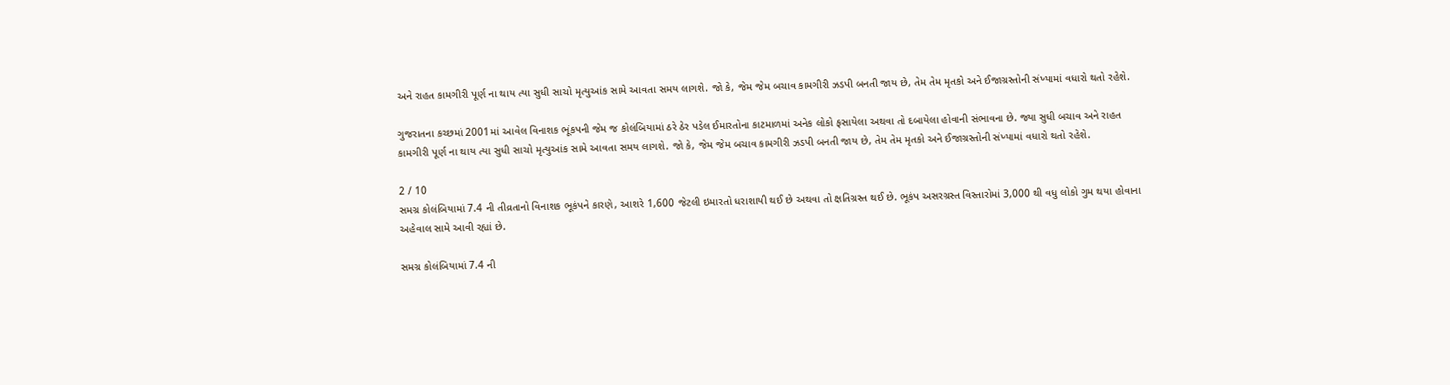અને રાહત કામગીરી પૂર્ણ ના થાય ત્યા સુધી સાચો મૃત્યુઆંક સામે આવતા સમય લાગશે. જો કે, જેમ જેમ બચાવ કામગીરી ઝડપી બનતી જાય છે, તેમ તેમ મૃતકો અને ઈજાગ્રસ્તોની સંખ્યામાં વધારો થતો રહેશે.

ગુજરાતના કચ્છમાં 2001માં આવેલ વિનાશક ભૂંકપની જેમ જ કોલંબિયામાં ઠરે ઠેર પડેલ ઈમારતોના કાટમાળમાં અનેક લોકો ફસાયેલા અથવા તો દબાયેલા હોવાની સંભાવના છે. જ્યા સુધી બચાવ અને રાહત કામગીરી પૂર્ણ ના થાય ત્યા સુધી સાચો મૃત્યુઆંક સામે આવતા સમય લાગશે. જો કે, જેમ જેમ બચાવ કામગીરી ઝડપી બનતી જાય છે, તેમ તેમ મૃતકો અને ઈજાગ્રસ્તોની સંખ્યામાં વધારો થતો રહેશે.

2 / 10
સમગ્ર કોલંબિયામાં 7.4 ની તીવ્રતાનો વિનાશક ભૂકંપને કારણે, આશરે 1,600 જેટલી ઇમારતો ધરાશાયી થઈ છે અથવા તો ક્ષતિગ્રસ્ત થઈ છે. ભૂકંપ અસરગ્રસ્ત વિસ્તારોમાં 3,000 થી વધુ લોકો ગુમ થયા હોવાના અહેવાલ સામે આવી રહ્યાં છે.

સમગ્ર કોલંબિયામાં 7.4 ની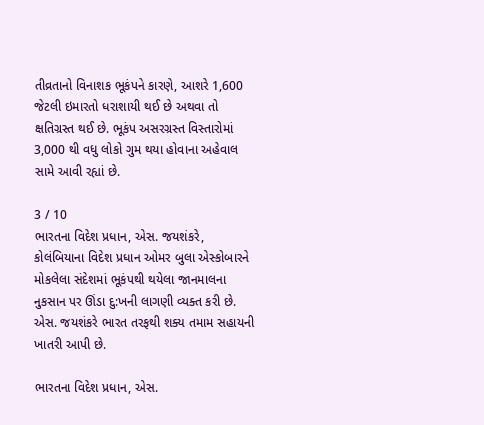તીવ્રતાનો વિનાશક ભૂકંપને કારણે, આશરે 1,600 જેટલી ઇમારતો ધરાશાયી થઈ છે અથવા તો ક્ષતિગ્રસ્ત થઈ છે. ભૂકંપ અસરગ્રસ્ત વિસ્તારોમાં 3,000 થી વધુ લોકો ગુમ થયા હોવાના અહેવાલ સામે આવી રહ્યાં છે.

3 / 10
ભારતના વિદેશ પ્રધાન, એસ. જયશંકરે, કોલંબિયાના વિદેશ પ્રધાન ઓમર બુલા એસ્કોબારને મોકલેલા સંદેશમાં ભૂકંપથી થયેલા જાનમાલના નુકસાન પર ઊંડા દુ:ખની લાગણી વ્યક્ત કરી છે. એસ. જયશંકરે ભારત તરફથી શક્ય તમામ સહાયની ખાતરી આપી છે.

ભારતના વિદેશ પ્રધાન, એસ.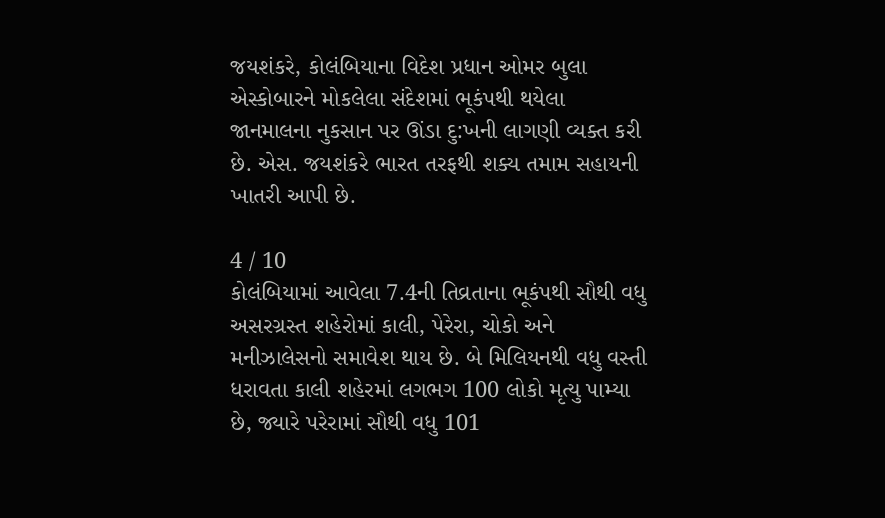જયશંકરે, કોલંબિયાના વિદેશ પ્રધાન ઓમર બુલા એસ્કોબારને મોકલેલા સંદેશમાં ભૂકંપથી થયેલા જાનમાલના નુકસાન પર ઊંડા દુ:ખની લાગણી વ્યક્ત કરી છે. એસ. જયશંકરે ભારત તરફથી શક્ય તમામ સહાયની ખાતરી આપી છે.

4 / 10
કોલંબિયામાં આવેલા 7.4ની તિવ્રતાના ભૂકંપથી સૌથી વધુ અસરગ્રસ્ત શહેરોમાં કાલી, પેરેરા, ચોકો અને મનીઝાલેસનો સમાવેશ થાય છે. બે મિલિયનથી વધુ વસ્તી ધરાવતા કાલી શહેરમાં લગભગ 100 લોકો મૃત્યુ પામ્યા છે, જ્યારે પરેરામાં સૌથી વધુ 101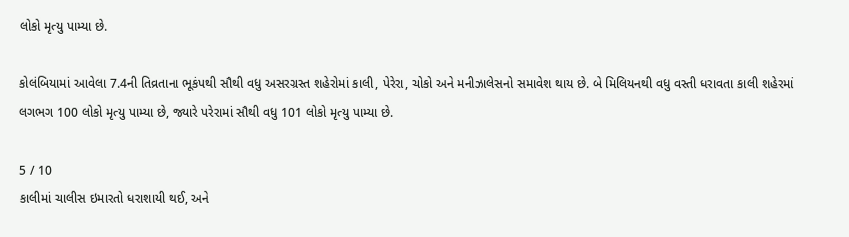લોકો મૃત્યુ પામ્યા છે.

કોલંબિયામાં આવેલા 7.4ની તિવ્રતાના ભૂકંપથી સૌથી વધુ અસરગ્રસ્ત શહેરોમાં કાલી, પેરેરા, ચોકો અને મનીઝાલેસનો સમાવેશ થાય છે. બે મિલિયનથી વધુ વસ્તી ધરાવતા કાલી શહેરમાં લગભગ 100 લોકો મૃત્યુ પામ્યા છે, જ્યારે પરેરામાં સૌથી વધુ 101 લોકો મૃત્યુ પામ્યા છે.

5 / 10
કાલીમાં ચાલીસ ઇમારતો ધરાશાયી થઈ, અને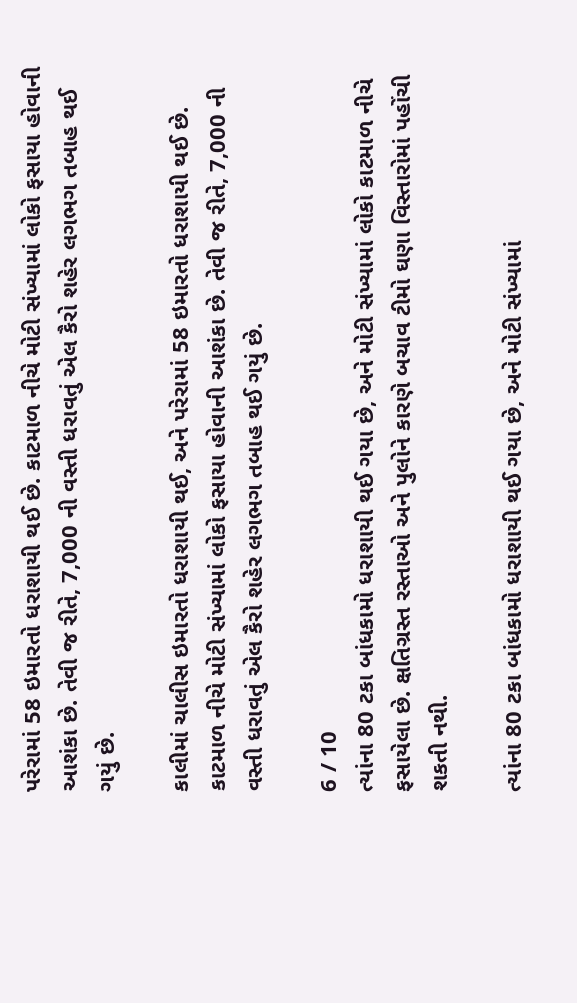પરેરામાં 58 ઇમારતો ધરાશાયી થઈ છે. કાટમાળ નીચે મોટી સંખ્યામાં લોકો ફસાયા હોવાની આશંકા છે. તેવી જ રીતે, 7,000 ની વસ્તી ધરાવતું એલ કૈરો શહેર લગભગ તબાહ થઈ ગયું છે.

કાલીમાં ચાલીસ ઇમારતો ધરાશાયી થઈ, અને પરેરામાં 58 ઇમારતો ધરાશાયી થઈ છે. કાટમાળ નીચે મોટી સંખ્યામાં લોકો ફસાયા હોવાની આશંકા છે. તેવી જ રીતે, 7,000 ની વસ્તી ધરાવતું એલ કૈરો શહેર લગભગ તબાહ થઈ ગયું છે.

6 / 10
ત્યાંના 80 ટકા બાંધકામો ધરાશાયી થઈ ગયા છે, અને મોટી સંખ્યામાં લોકો કાટમાળ નીચે ફસાયેલા છે. ક્ષતિગ્રસ્ત રસ્તાઓ અને પુલોને કારણે બચાવ ટીમો ઘણા વિસ્તારોમાં પહોંચી શકતી નથી.

ત્યાંના 80 ટકા બાંધકામો ધરાશાયી થઈ ગયા છે, અને મોટી સંખ્યામાં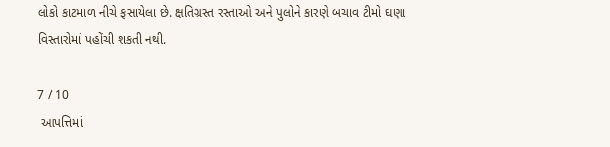લોકો કાટમાળ નીચે ફસાયેલા છે. ક્ષતિગ્રસ્ત રસ્તાઓ અને પુલોને કારણે બચાવ ટીમો ઘણા વિસ્તારોમાં પહોંચી શકતી નથી.

7 / 10
 આપત્તિમાં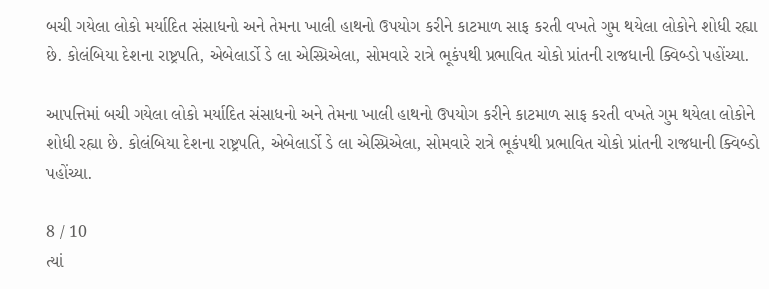બચી ગયેલા લોકો મર્યાદિત સંસાધનો અને તેમના ખાલી હાથનો ઉપયોગ કરીને કાટમાળ સાફ કરતી વખતે ગુમ થયેલા લોકોને શોધી રહ્યા છે. કોલંબિયા દેશના રાષ્ટ્રપતિ, એબેલાર્ડો ડે લા એસ્પ્રિએલા, સોમવારે રાત્રે ભૂકંપથી પ્રભાવિત ચોકો પ્રાંતની રાજધાની ક્વિબ્ડો પહોંચ્યા.

આપત્તિમાં બચી ગયેલા લોકો મર્યાદિત સંસાધનો અને તેમના ખાલી હાથનો ઉપયોગ કરીને કાટમાળ સાફ કરતી વખતે ગુમ થયેલા લોકોને શોધી રહ્યા છે. કોલંબિયા દેશના રાષ્ટ્રપતિ, એબેલાર્ડો ડે લા એસ્પ્રિએલા, સોમવારે રાત્રે ભૂકંપથી પ્રભાવિત ચોકો પ્રાંતની રાજધાની ક્વિબ્ડો પહોંચ્યા.

8 / 10
ત્યાં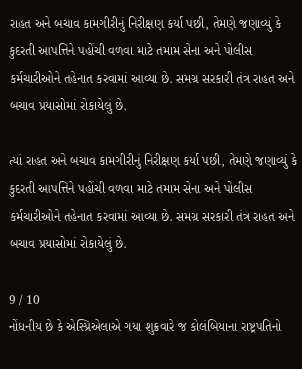રાહત અને બચાવ કામગીરીનું નિરીક્ષણ કર્યા પછી, તેમણે જણાવ્યું કે કુદરતી આપત્તિને પહોંચી વળવા માટે તમામ સેના અને પોલીસ કર્મચારીઓને તહેનાત કરવામાં આવ્યા છે. સમગ્ર સરકારી તંત્ર રાહત અને બચાવ પ્રયાસોમાં રોકાયેલું છે.

ત્યાં રાહત અને બચાવ કામગીરીનું નિરીક્ષણ કર્યા પછી, તેમણે જણાવ્યું કે કુદરતી આપત્તિને પહોંચી વળવા માટે તમામ સેના અને પોલીસ કર્મચારીઓને તહેનાત કરવામાં આવ્યા છે. સમગ્ર સરકારી તંત્ર રાહત અને બચાવ પ્રયાસોમાં રોકાયેલું છે.

9 / 10
નોંધનીય છે કે એસ્પ્રિએલાએ ગયા શુક્રવારે જ કોલંબિયાના રાષ્ટ્રપતિનો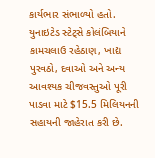કાર્યભાર સંભાળ્યો હતો. યુનાઇટેડ સ્ટેટ્સે કોલંબિયાને કામચલાઉ રહેઠાણ, ખાદ્ય પુરવઠો, દવાઓ અને અન્ય આવશ્યક ચીજવસ્તુઓ પૂરી પાડવા માટે $15.5 મિલિયનની સહાયની જાહેરાત કરી છે.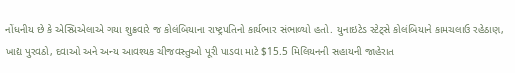નોંધનીય છે કે એસ્પ્રિએલાએ ગયા શુક્રવારે જ કોલંબિયાના રાષ્ટ્રપતિનો કાર્યભાર સંભાળ્યો હતો. યુનાઇટેડ સ્ટેટ્સે કોલંબિયાને કામચલાઉ રહેઠાણ, ખાદ્ય પુરવઠો, દવાઓ અને અન્ય આવશ્યક ચીજવસ્તુઓ પૂરી પાડવા માટે $15.5 મિલિયનની સહાયની જાહેરાત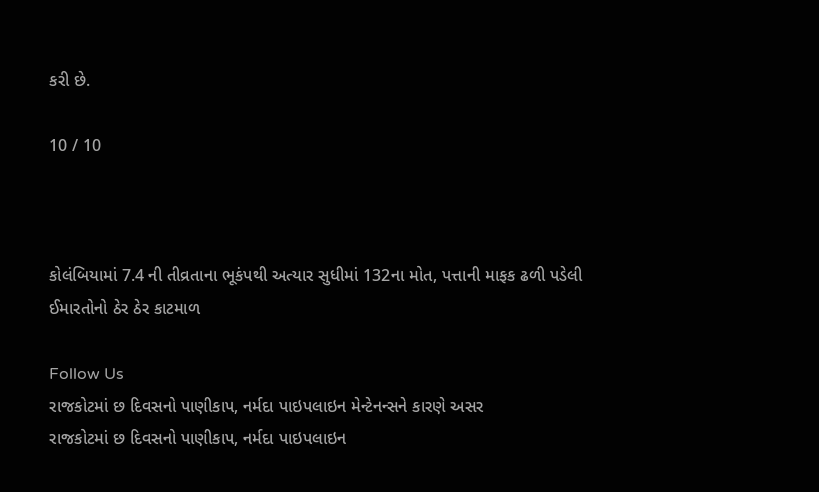કરી છે.

10 / 10



કોલંબિયામાં 7.4 ની તીવ્રતાના ભૂકંપથી અત્યાર સુધીમાં 132ના મોત, પત્તાની માફક ઢળી પડેલી ઈમારતોનો ઠેર ઠેર કાટમાળ

Follow Us
રાજકોટમાં છ દિવસનો પાણીકાપ, નર્મદા પાઇપલાઇન મેન્ટેનન્સને કારણે અસર
રાજકોટમાં છ દિવસનો પાણીકાપ, નર્મદા પાઇપલાઇન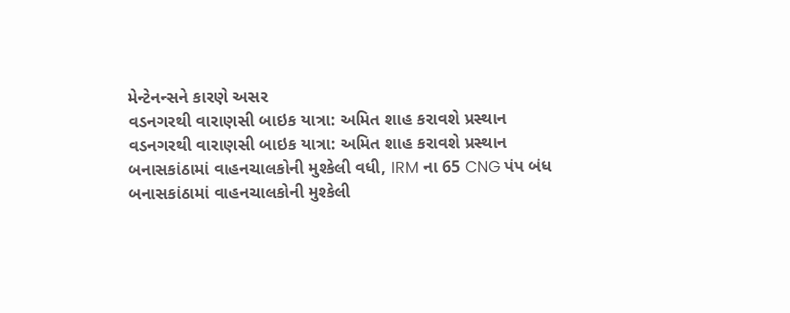મેન્ટેનન્સને કારણે અસર
વડનગરથી વારાણસી બાઇક યાત્રા: અમિત શાહ કરાવશે પ્રસ્થાન
વડનગરથી વારાણસી બાઇક યાત્રા: અમિત શાહ કરાવશે પ્રસ્થાન
બનાસકાંઠામાં વાહનચાલકોની મુશ્કેલી વધી, IRM ના 65 CNG પંપ બંધ
બનાસકાંઠામાં વાહનચાલકોની મુશ્કેલી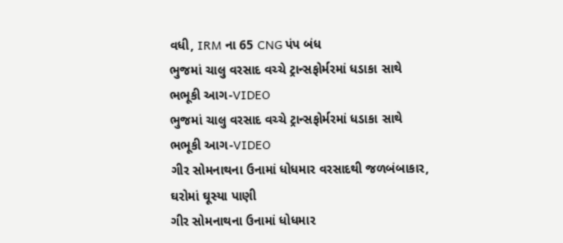વધી, IRM ના 65 CNG પંપ બંધ
ભુજમાં ચાલુ વરસાદ વચ્ચે ટ્રાન્સફોર્મરમાં ધડાકા સાથે ભભૂકી આગ-VIDEO
ભુજમાં ચાલુ વરસાદ વચ્ચે ટ્રાન્સફોર્મરમાં ધડાકા સાથે ભભૂકી આગ-VIDEO
ગીર સોમનાથના ઉનામાં ધોધમાર વરસાદથી જળબંબાકાર, ઘરોમાં ઘૂસ્યા પાણી
ગીર સોમનાથના ઉનામાં ધોધમાર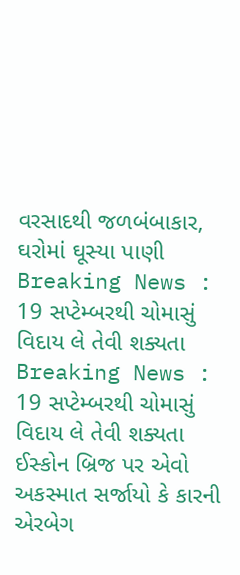વરસાદથી જળબંબાકાર, ઘરોમાં ઘૂસ્યા પાણી
Breaking News : 19 સપ્ટેમ્બરથી ચોમાસું વિદાય લે તેવી શક્યતા
Breaking News : 19 સપ્ટેમ્બરથી ચોમાસું વિદાય લે તેવી શક્યતા
ઈસ્કોન બ્રિજ પર એવો અકસ્માત સર્જાયો કે કારની એરબેગ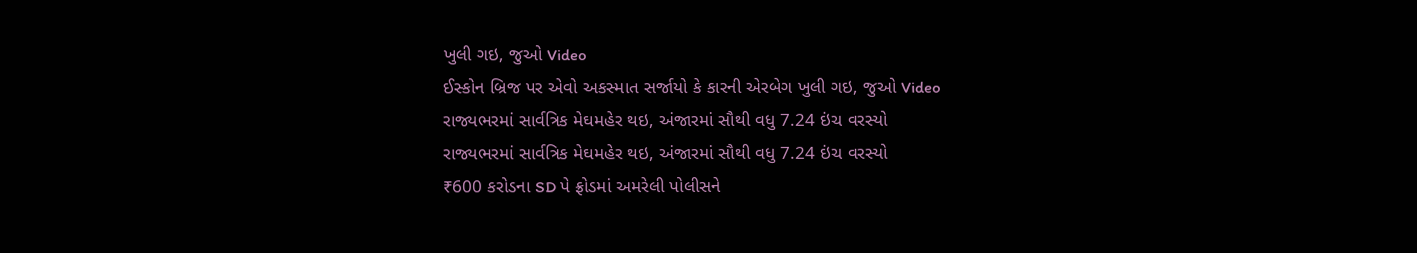ખુલી ગઇ, જુઓ Video
ઈસ્કોન બ્રિજ પર એવો અકસ્માત સર્જાયો કે કારની એરબેગ ખુલી ગઇ, જુઓ Video
રાજ્યભરમાં સાર્વત્રિક મેઘમહેર થઇ, અંજારમાં સૌથી વધુ 7.24 ઇંચ વરસ્યો
રાજ્યભરમાં સાર્વત્રિક મેઘમહેર થઇ, અંજારમાં સૌથી વધુ 7.24 ઇંચ વરસ્યો
₹600 કરોડના SD પે ફ્રોડમાં અમરેલી પોલીસને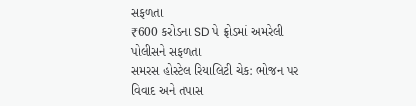સફળતા
₹600 કરોડના SD પે ફ્રોડમાં અમરેલી પોલીસને સફળતા
સમરસ હોસ્ટેલ રિયાલિટી ચેક: ભોજન પર વિવાદ અને તપાસ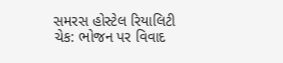સમરસ હોસ્ટેલ રિયાલિટી ચેક: ભોજન પર વિવાદ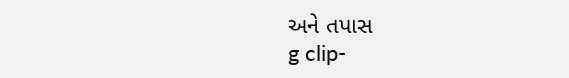અને તપાસ
g clip-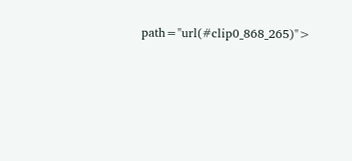path="url(#clip0_868_265)">